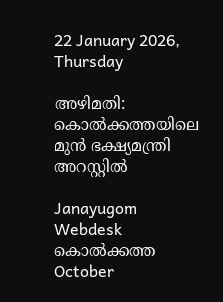22 January 2026, Thursday

അഴിമതി: കൊല്‍ക്കത്തയിലെ മുന്‍ ഭക്ഷ്യമന്ത്രി അറസ്റ്റില്‍

Janayugom Webdesk
കൊൽക്കത്ത
October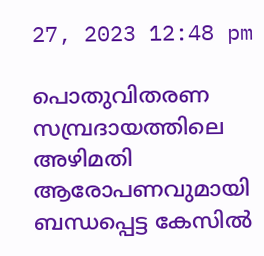27, 2023 12:48 pm

പൊതുവിതരണ സമ്പ്രദായത്തിലെ അഴിമതി ആരോപണവുമായി ബന്ധപ്പെട്ട കേസില്‍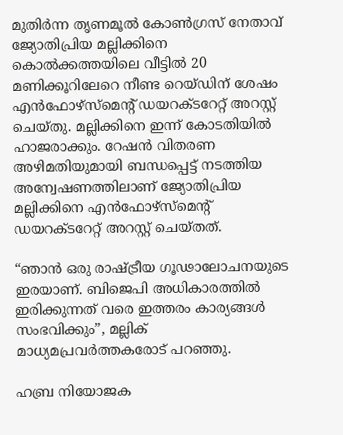മുതിർന്ന തൃണമൂൽ കോൺഗ്രസ് നേതാവ് ജ്യോതിപ്രിയ മല്ലിക്കിനെ കൊൽക്കത്തയിലെ വീട്ടിൽ 20 മണിക്കൂറിലേറെ നീണ്ട റെയ്ഡിന് ശേഷം എൻഫോഴ്സ്മെന്റ് ഡയറക്ടറേറ്റ് അറസ്റ്റ് ചെയ്തു. മല്ലിക്കിനെ ഇന്ന് കോടതിയിൽ ഹാജരാക്കും. റേഷൻ വിതരണ അഴിമതിയുമായി ബന്ധപ്പെട്ട് നടത്തിയ അന്വേഷണത്തിലാണ് ജ്യോതിപ്രിയ മല്ലിക്കിനെ എൻഫോഴ്സ്മെന്റ് ഡയറക്ടറേറ്റ് അറസ്റ്റ് ചെയ്തത്.

“ഞാൻ ഒരു രാഷ്ട്രീയ ഗൂഢാലോചനയുടെ ഇരയാണ്. ബിജെപി അധികാരത്തിൽ ഇരിക്കുന്നത് വരെ ഇത്തരം കാര്യങ്ങൾ സംഭവിക്കും”, മല്ലിക് മാധ്യമപ്രവർത്തകരോട് പറഞ്ഞു.

ഹബ്ര നിയോജക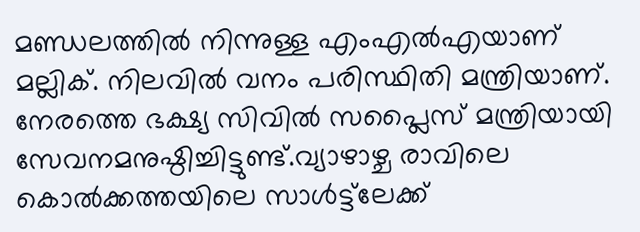മണ്ഡലത്തിൽ നിന്നുള്ള എംഎൽഎയാണ് മല്ലിക്. നിലവിൽ വനം പരിസ്ഥിതി മന്ത്രിയാണ്. നേരത്തെ ഭക്ഷ്യ സിവിൽ സപ്ലൈസ് മന്ത്രിയായി സേവനമനുഷ്ഠിച്ചിട്ടുണ്ട്.വ്യാഴാഴ്ച രാവിലെ കൊൽക്കത്തയിലെ സാൾട്ട്‌ലേക്ക്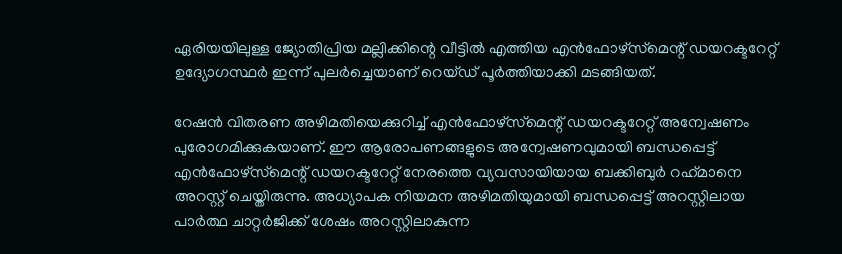ഏരിയയിലുള്ള ജ്യോതിപ്രിയ മല്ലിക്കിന്റെ വീട്ടിൽ എത്തിയ എൻഫോഴ്‌സ്‌മെന്റ് ഡയറക്ടറേറ്റ് ഉദ്യോഗസ്ഥർ ഇന്ന് പുലർച്ചെയാണ് റെയ്ഡ് പൂര്‍ത്തിയാക്കി മടങ്ങിയത്.

റേഷൻ വിതരണ അഴിമതിയെക്കുറിച്ച് എൻഫോഴ്‌സ്‌മെന്റ് ഡയറക്ടറേറ്റ് അന്വേഷണം പുരോഗമിക്കുകയാണ്. ഈ ആരോപണങ്ങളുടെ അന്വേഷണവുമായി ബന്ധപ്പെട്ട് എൻഫോഴ്‌സ്‌മെന്റ് ഡയറക്ടറേറ്റ് നേരത്തെ വ്യവസായിയായ ബക്കിബുർ റഹ്‌മാനെ അറസ്റ്റ് ചെയ്തിരുന്നു. അധ്യാപക നിയമന അഴിമതിയുമായി ബന്ധപ്പെട്ട് അറസ്റ്റിലായ പാർത്ഥ ചാറ്റർജിക്ക് ശേഷം അറസ്റ്റിലാകുന്ന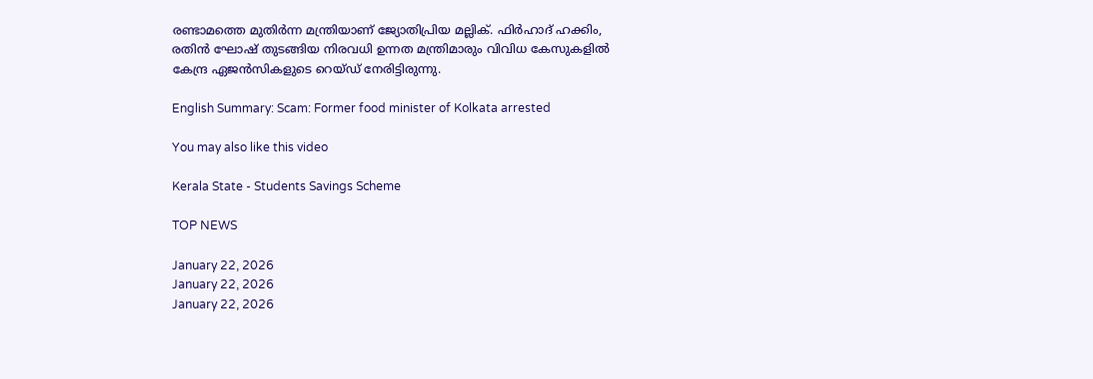രണ്ടാമത്തെ മുതിർന്ന മന്ത്രിയാണ് ജ്യോതിപ്രിയ മല്ലിക്. ഫിർഹാദ് ഹക്കിം, രതിൻ ഘോഷ് തുടങ്ങിയ നിരവധി ഉന്നത മന്ത്രിമാരും വിവിധ കേസുകളിൽ കേന്ദ്ര ഏജൻസികളുടെ റെയ്ഡ് നേരിട്ടിരുന്നു.

English Summary: Scam: Former food minister of Kolkata arrested

You may also like this video

Kerala State - Students Savings Scheme

TOP NEWS

January 22, 2026
January 22, 2026
January 22, 2026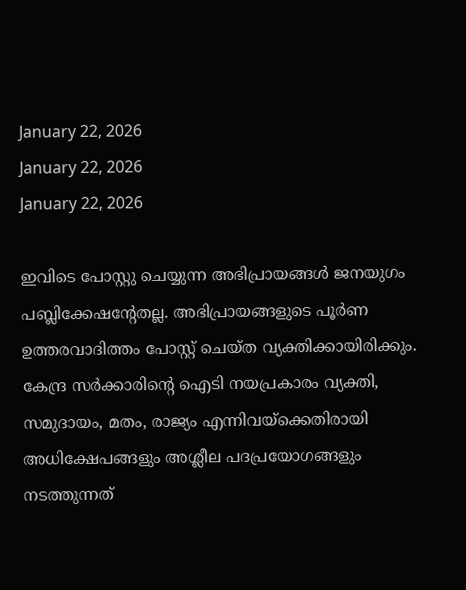January 22, 2026
January 22, 2026
January 22, 2026

ഇവിടെ പോസ്റ്റു ചെയ്യുന്ന അഭിപ്രായങ്ങള്‍ ജനയുഗം പബ്ലിക്കേഷന്റേതല്ല. അഭിപ്രായങ്ങളുടെ പൂര്‍ണ ഉത്തരവാദിത്തം പോസ്റ്റ് ചെയ്ത വ്യക്തിക്കായിരിക്കും. കേന്ദ്ര സര്‍ക്കാരിന്റെ ഐടി നയപ്രകാരം വ്യക്തി, സമുദായം, മതം, രാജ്യം എന്നിവയ്‌ക്കെതിരായി അധിക്ഷേപങ്ങളും അശ്ലീല പദപ്രയോഗങ്ങളും നടത്തുന്നത്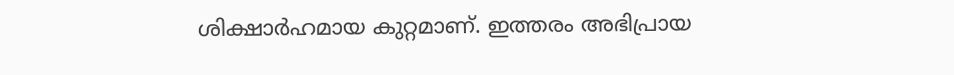ശിക്ഷാര്‍ഹമായ കുറ്റമാണ്. ഇത്തരം അഭിപ്രായ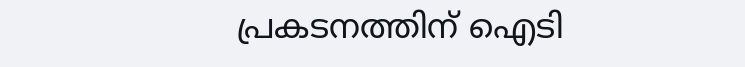പ്രകടനത്തിന് ഐടി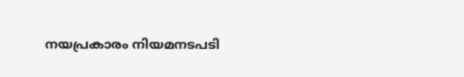നയപ്രകാരം നിയമനടപടി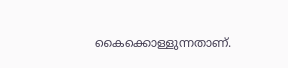കൈക്കൊള്ളുന്നതാണ്.